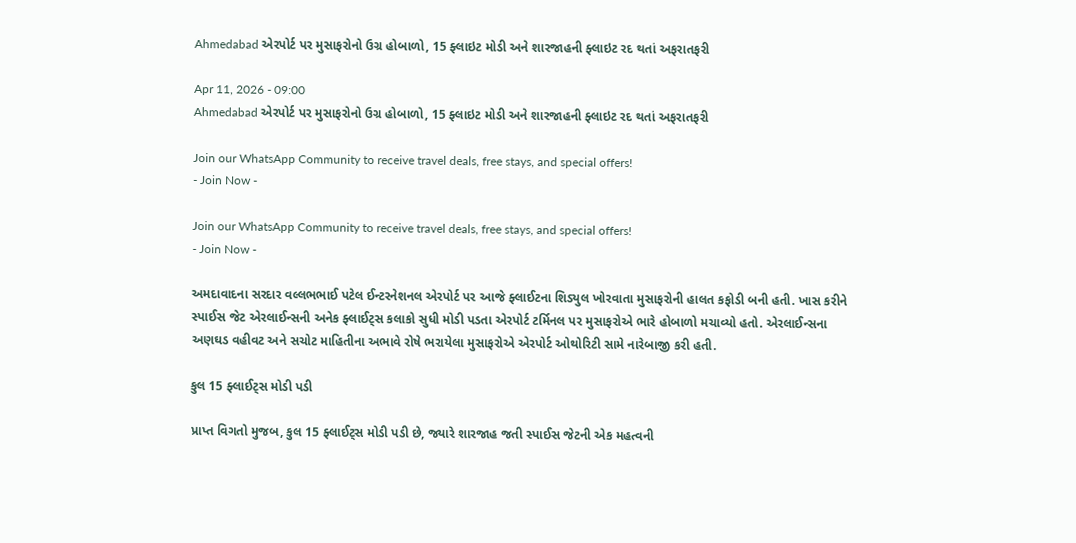Ahmedabad એરપોર્ટ પર મુસાફરોનો ઉગ્ર હોબાળો, 15 ફ્લાઇટ મોડી અને શારજાહની ફ્લાઇટ રદ થતાં અફરાતફરી

Apr 11, 2026 - 09:00
Ahmedabad એરપોર્ટ પર મુસાફરોનો ઉગ્ર હોબાળો, 15 ફ્લાઇટ મોડી અને શારજાહની ફ્લાઇટ રદ થતાં અફરાતફરી

Join our WhatsApp Community to receive travel deals, free stays, and special offers!
- Join Now -

Join our WhatsApp Community to receive travel deals, free stays, and special offers!
- Join Now -

અમદાવાદના સરદાર વલ્લભભાઈ પટેલ ઈન્ટરનેશનલ એરપોર્ટ પર આજે ફ્લાઈટના શિડ્યુલ ખોરવાતા મુસાફરોની હાલત કફોડી બની હતી. ખાસ કરીને સ્પાઈસ જેટ એરલાઈન્સની અનેક ફ્લાઈટ્સ કલાકો સુધી મોડી પડતા એરપોર્ટ ટર્મિનલ પર મુસાફરોએ ભારે હોબાળો મચાવ્યો હતો. એરલાઈન્સના અણઘડ વહીવટ અને સચોટ માહિતીના અભાવે રોષે ભરાયેલા મુસાફરોએ એરપોર્ટ ઓથોરિટી સામે નારેબાજી કરી હતી.

કુલ 15 ફ્લાઈટ્સ મોડી પડી

પ્રાપ્ત વિગતો મુજબ, કુલ 15 ફ્લાઈટ્સ મોડી પડી છે, જ્યારે શારજાહ જતી સ્પાઈસ જેટની એક મહત્વની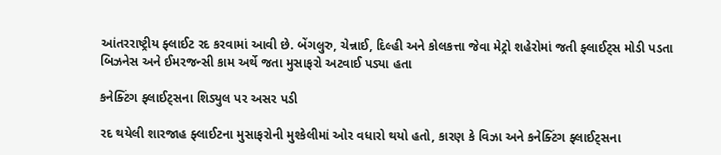આંતરરાષ્ટ્રીય ફ્લાઈટ રદ કરવામાં આવી છે. બેંગલુરુ, ચેન્નાઈ, દિલ્હી અને કોલકત્તા જેવા મેટ્રો શહેરોમાં જતી ફ્લાઈટ્સ મોડી પડતા બિઝનેસ અને ઈમરજન્સી કામ અર્થે જતા મુસાફરો અટવાઈ પડ્યા હતા

કનેક્ટિંગ ફ્લાઈટ્સના શિડ્યુલ પર અસર પડી

રદ થયેલી શારજાહ ફ્લાઈટના મુસાફરોની મુશ્કેલીમાં ઓર વધારો થયો હતો, કારણ કે વિઝા અને કનેક્ટિંગ ફ્લાઈટ્સના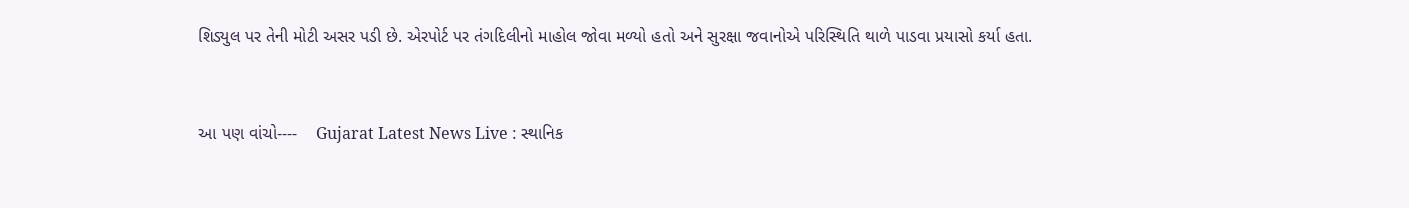શિડ્યુલ પર તેની મોટી અસર પડી છે. એરપોર્ટ પર તંગદિલીનો માહોલ જોવા મળ્યો હતો અને સુરક્ષા જવાનોએ પરિસ્થિતિ થાળે પાડવા પ્રયાસો કર્યા હતા.


આ પણ વાંચો----    Gujarat Latest News Live : સ્થાનિક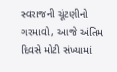સ્વરાજની ચૂંટણીનો ગરમાવો, આજે અંતિમ દિવસે મોટી સંખ્યામાં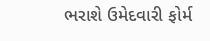ભરાશે ઉમેદવારી ફોર્મ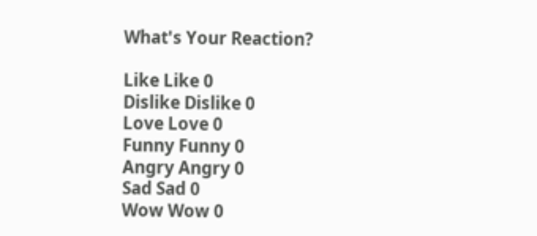What's Your Reaction?

Like Like 0
Dislike Dislike 0
Love Love 0
Funny Funny 0
Angry Angry 0
Sad Sad 0
Wow Wow 0